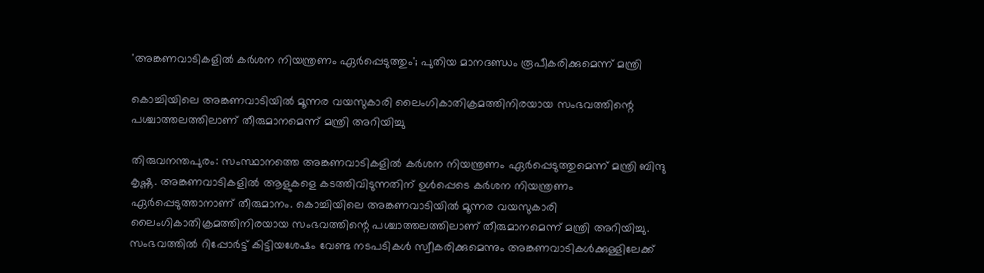'അങ്കണവാടികളില്‍ കര്‍ശന നിയന്ത്രണം ഏർപ്പെടുത്തും'; പുതിയ മാനദണ്ഡം രൂപീകരിക്കുമെന്ന് മന്ത്രി

കൊച്ചിയിലെ അങ്കണവാടിയില്‍ മൂന്നര വയസുകാരി ലൈംഗികാതിക്രമത്തിനിരയായ സംഭവത്തിന്റെ പശ്ചാത്തലത്തിലാണ് തീരുമാനമെന്ന് മന്ത്രി അറിയിച്ചു

തിരുവനന്തപുരം: സംസ്ഥാനത്തെ അങ്കണവാടികളില്‍ കര്‍ശന നിയന്ത്രണം ഏര്‍പ്പെടുത്തുമെന്ന് മന്ത്രി ബിന്ദു കൃഷ്ണ. അങ്കണവാടികളിൽ ആളുകളെ കടത്തിവിടുന്നതിന് ഉൾപ്പെടെ കർശന നിയന്ത്രണം ഏർപ്പെടുത്താനാണ് തീരുമാനം. കൊച്ചിയിലെ അങ്കണവാടിയില്‍ മൂന്നര വയസുകാരി ലൈംഗികാതിക്രമത്തിനിരയായ സംഭവത്തിന്റെ പശ്ചാത്തലത്തിലാണ് തീരുമാനമെന്ന് മന്ത്രി അറിയിച്ചു. സംഭവത്തില്‍ റിപ്പോര്‍ട്ട് കിട്ടിയശേഷം വേണ്ട നടപടികള്‍ സ്വീകരിക്കുമെന്നും അങ്കണവാടികള്‍ക്കുള്ളിലേക്ക്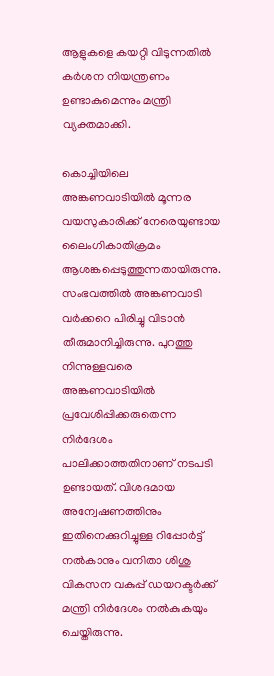ആളുകളെ കയറ്റി വിടുന്നതില്‍ കര്‍ശന നിയന്ത്രണം ഉണ്ടാകുമെന്നും മന്ത്രി വ്യക്തമാക്കി.

കൊച്ചിയിലെ അങ്കണവാടിയില്‍ മൂന്നര വയസുകാരിക്ക് നേരെയുണ്ടായ ലൈംഗികാതിക്രമം ആശങ്കപ്പെടുത്തുന്നതായിരുന്നു. സംഭവത്തിൽ അങ്കണവാടി വര്‍ക്കറെ പിരിച്ചു വിടാന്‍ തീരുമാനിച്ചിരുന്നു. പുറത്തു നിന്നുള്ളവരെ അങ്കണവാടിയില്‍ പ്രവേശിപ്പിക്കരുതെന്ന നിര്‍ദേശം പാലിക്കാത്തതിനാണ് നടപടി ഉണ്ടായത്. വിശദമായ അന്വേഷണത്തിനും ഇതിനെക്കുറിച്ചുള്ള റിപ്പോര്‍ട്ട് നല്‍കാനും വനിതാ ശിശു വികസന വകുപ്പ് ഡയറക്ടര്‍ക്ക് മന്ത്രി നിര്‍ദേശം നല്‍കുകയും ചെയ്തിരുന്നു.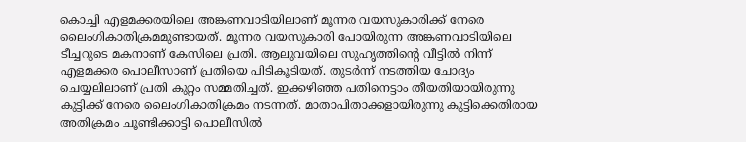കൊച്ചി എളമക്കരയിലെ അങ്കണവാടിയിലാണ് മൂന്നര വയസുകാരിക്ക് നേരെ ലൈംഗികാതിക്രമമുണ്ടായത്. മൂന്നര വയസുകാരി പോയിരുന്ന അങ്കണവാടിയിലെ ടീച്ചറുടെ മകനാണ് കേസിലെ പ്രതി. ആലുവയിലെ സുഹൃത്തിന്റെ വീട്ടില്‍ നിന്ന് എളമക്കര പൊലീസാണ് പ്രതിയെ പിടികൂടിയത്. തുടര്‍ന്ന് നടത്തിയ ചോദ്യം ചെയ്യലിലാണ് പ്രതി കുറ്റം സമ്മതിച്ചത്. ഇക്കഴിഞ്ഞ പതിനെട്ടാം തീയതിയായിരുന്നു കുട്ടിക്ക് നേരെ ലൈംഗികാതിക്രമം നടന്നത്. മാതാപിതാക്കളായിരുന്നു കുട്ടിക്കെതിരായ അതിക്രമം ചൂണ്ടിക്കാട്ടി പൊലീസില്‍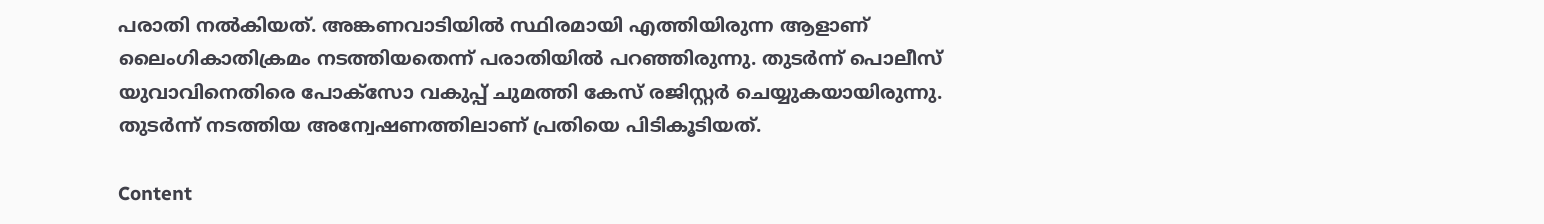പരാതി നല്‍കിയത്. അങ്കണവാടിയില്‍ സ്ഥിരമായി എത്തിയിരുന്ന ആളാണ് ലൈംഗികാതിക്രമം നടത്തിയതെന്ന് പരാതിയില്‍ പറഞ്ഞിരുന്നു. തുടര്‍ന്ന് പൊലീസ് യുവാവിനെതിരെ പോക്സോ വകുപ്പ് ചുമത്തി കേസ് രജിസ്റ്റര്‍ ചെയ്യുകയായിരുന്നു. തുടര്‍ന്ന് നടത്തിയ അന്വേഷണത്തിലാണ് പ്രതിയെ പിടികൂടിയത്.

Content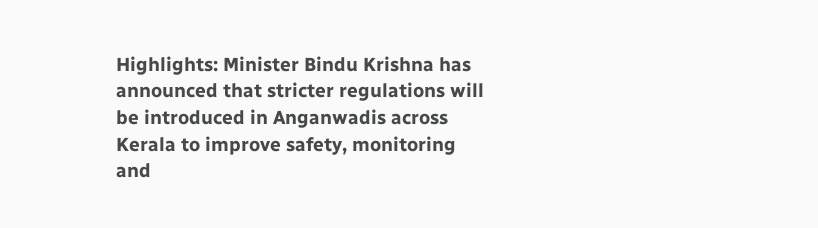Highlights: Minister Bindu Krishna has announced that stricter regulations will be introduced in Anganwadis across Kerala to improve safety, monitoring and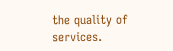the quality of services.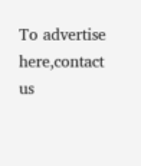To advertise here,contact us